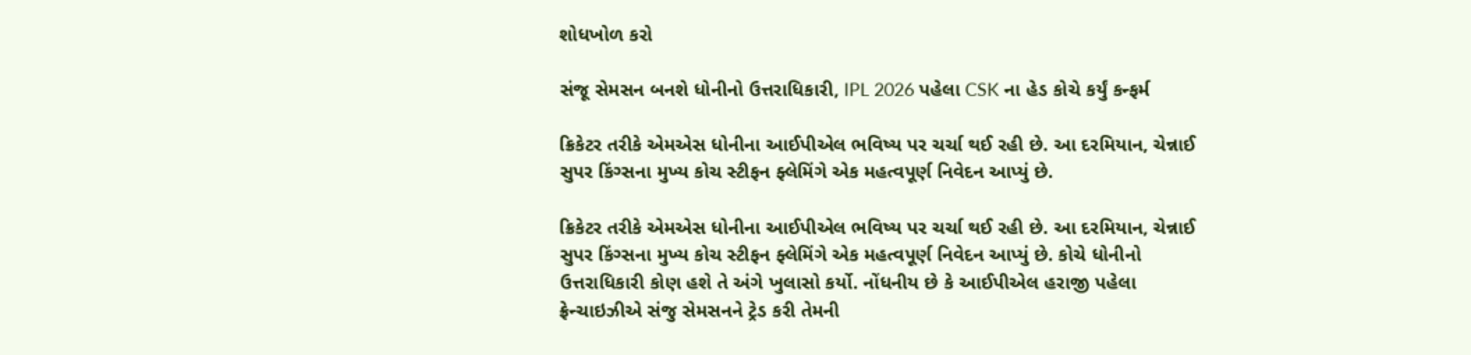શોધખોળ કરો

સંજૂ સેમસન બનશે ધોનીનો ઉત્તરાધિકારી, IPL 2026 પહેલા CSK ના હેડ કોચે કર્યું કન્ફર્મ

ક્રિકેટર તરીકે એમએસ ધોનીના આઈપીએલ ભવિષ્ય પર ચર્ચા થઈ રહી છે. આ દરમિયાન, ચેન્નાઈ સુપર કિંગ્સના મુખ્ય કોચ સ્ટીફન ફ્લેમિંગે એક મહત્વપૂર્ણ નિવેદન આપ્યું છે.

ક્રિકેટર તરીકે એમએસ ધોનીના આઈપીએલ ભવિષ્ય પર ચર્ચા થઈ રહી છે. આ દરમિયાન, ચેન્નાઈ સુપર કિંગ્સના મુખ્ય કોચ સ્ટીફન ફ્લેમિંગે એક મહત્વપૂર્ણ નિવેદન આપ્યું છે. કોચે ધોનીનો ઉત્તરાધિકારી કોણ હશે તે અંગે ખુલાસો કર્યો. નોંધનીય છે કે આઈપીએલ હરાજી પહેલા ફ્રેન્ચાઇઝીએ સંજુ સેમસનને ટ્રેડ કરી તેમની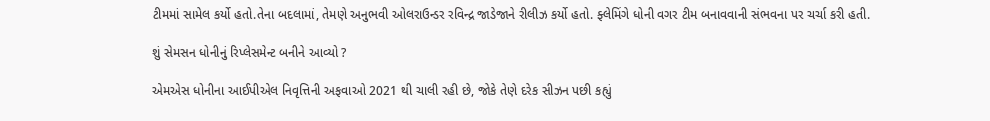ટીમમાં સામેલ કર્યો હતો.તેના બદલામાં, તેમણે અનુભવી ઓલરાઉન્ડર રવિન્દ્ર જાડેજાને રીલીઝ કર્યો હતો. ફ્લેમિંગે ધોની વગર ટીમ બનાવવાની સંભવના પર ચર્ચા કરી હતી.

શું સેમસન ધોનીનું રિપ્લેસમેન્ટ બનીને આવ્યો ?

એમએસ ધોનીના આઈપીએલ નિવૃત્તિની અફવાઓ 2021 થી ચાલી રહી છે, જોકે તેણે દરેક સીઝન પછી કહ્યું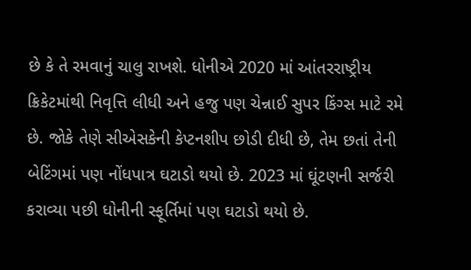છે કે તે રમવાનું ચાલુ રાખશે. ધોનીએ 2020 માં આંતરરાષ્ટ્રીય ક્રિકેટમાંથી નિવૃત્તિ લીધી અને હજુ પણ ચેન્નાઈ સુપર કિંગ્સ માટે રમે છે. જોકે તેણે સીએસકેની કેપ્ટનશીપ છોડી દીધી છે, તેમ છતાં તેની બેટિંગમાં પણ નોંધપાત્ર ઘટાડો થયો છે. 2023 માં ઘૂંટણની સર્જરી કરાવ્યા પછી ધોનીની સ્ફૂર્તિમાં પણ ઘટાડો થયો છે.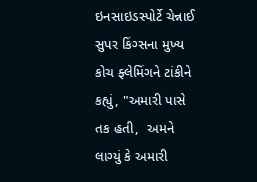ઇનસાઇડસ્પોર્ટે ચેન્નાઈ સુપર કિંગ્સના મુખ્ય કોચ ફ્લેમિંગને ટાંકીને કહ્યું, "અમારી પાસે તક હતી,  અમને લાગ્યું કે અમારી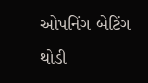ઓપનિંગ બેટિંગ થોડી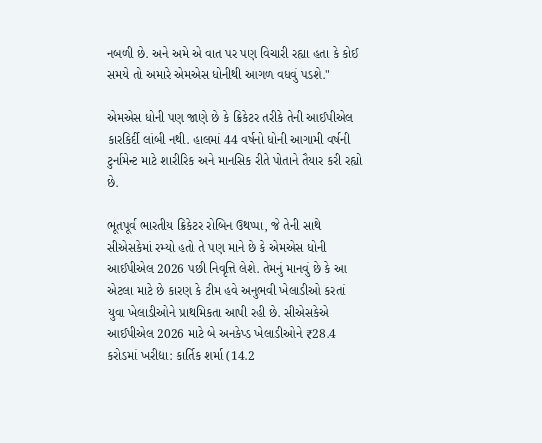નબળી છે. અને અમે એ વાત પર પણ વિચારી રહ્યા હતા કે કોઈ સમયે તો અમારે એમએસ ધોનીથી આગળ વધવું પડશે."

એમએસ ધોની પણ જાણે છે કે ક્રિકેટર તરીકે તેની આઈપીએલ કારકિર્દી લાંબી નથી. હાલમાં 44 વર્ષનો ધોની આગામી વર્ષની ટુર્નામેન્ટ માટે શારીરિક અને માનસિક રીતે પોતાને તૈયાર કરી રહ્યો છે.

ભૂતપૂર્વ ભારતીય ક્રિકેટર રોબિન ઉથપ્પા, જે તેની સાથે સીએસકેમાં રમ્યો હતો તે પણ માને છે કે એમએસ ધોની આઈપીએલ 2026 પછી નિવૃત્તિ લેશે. તેમનું માનવું છે કે આ એટલા માટે છે કારણ કે ટીમ હવે અનુભવી ખેલાડીઓ કરતાં યુવા ખેલાડીઓને પ્રાથમિકતા આપી રહી છે. સીએસકેએ આઈપીએલ 2026 માટે બે અનકેપ્ડ ખેલાડીઓને ₹28.4 કરોડમાં ખરીદ્યા: કાર્તિક શર્મા (14.2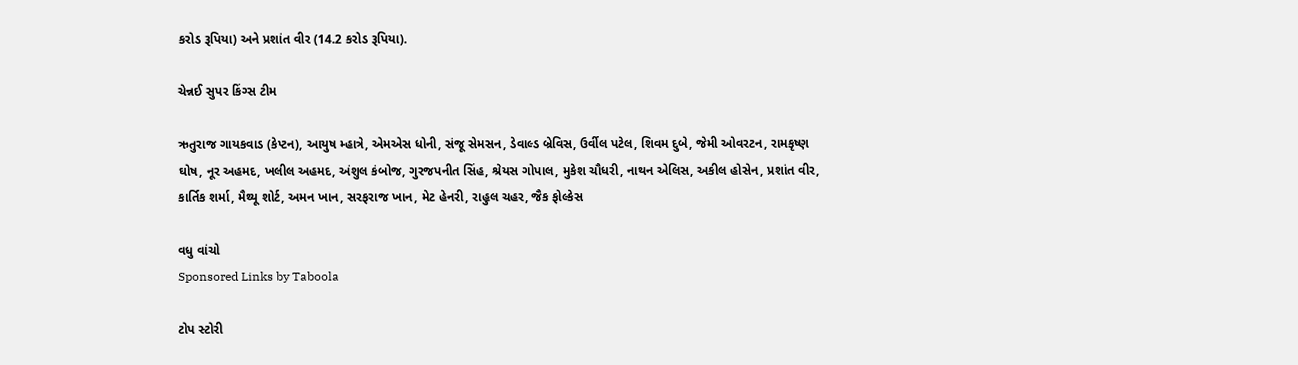કરોડ રૂપિયા) અને પ્રશાંત વીર (14.2 કરોડ રૂપિયા).

ચેન્નઈ સુપર કિંગ્સ ટીમ

ઋતુરાજ ગાયકવાડ (કેપ્ટન), આયુષ મ્હાત્રે, એમએસ ધોની, સંજૂ સેમસન, ડેવાલ્ડ બ્રેવિસ, ઉર્વીલ પટેલ, શિવમ દુબે, જેમી ઓવરટન, રામકૃષ્ણ ઘોષ, નૂર અહમદ, ખલીલ અહમદ, અંશુલ કંબોજ, ગુરજપનીત સિંહ, શ્રેયસ ગોપાલ, મુકેશ ચૌધરી, નાથન એલિસ, અકીલ હોસેન, પ્રશાંત વીર, કાર્તિક શર્મા, મૈથ્યૂ શોર્ટ, અમન ખાન, સરફરાજ ખાન, મેટ હેનરી, રાહુલ ચહર, જૈક ફોલ્કેસ

વધુ વાંચો
Sponsored Links by Taboola

ટોપ સ્ટોરી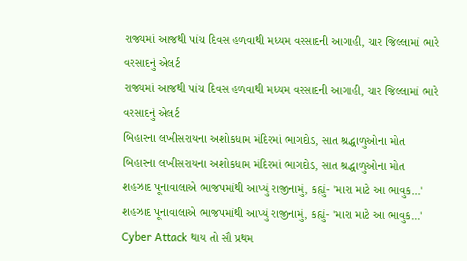રાજ્યમાં આજથી પાંચ દિવસ હળવાથી મધ્યમ વરસાદની આગાહી, ચાર જિલ્લામાં ભારે વરસાદનું એલર્ટ
રાજ્યમાં આજથી પાંચ દિવસ હળવાથી મધ્યમ વરસાદની આગાહી, ચાર જિલ્લામાં ભારે વરસાદનું એલર્ટ
બિહારના લખીસરાયના અશોકધામ મંદિરમાં ભાગદોડ, સાત શ્રદ્ધાળુઓના મોત
બિહારના લખીસરાયના અશોકધામ મંદિરમાં ભાગદોડ, સાત શ્રદ્ધાળુઓના મોત
શહઝાદ પૂનાવાલાએ ભાજપમાંથી આપ્યું રાજીનામું, કહ્યું- 'મારા માટે આ ભાવુક...'
શહઝાદ પૂનાવાલાએ ભાજપમાંથી આપ્યું રાજીનામું, કહ્યું- 'મારા માટે આ ભાવુક...'
Cyber Attack થાય તો સૌ પ્રથમ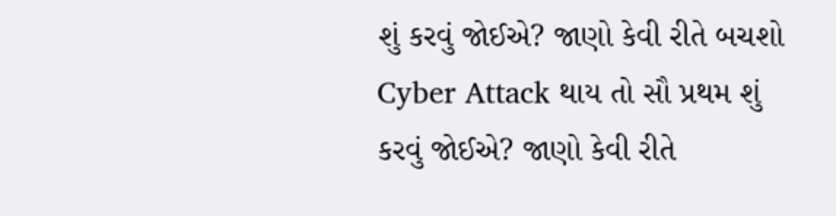શું કરવું જોઈએ? જાણો કેવી રીતે બચશો
Cyber Attack થાય તો સૌ પ્રથમ શું કરવું જોઈએ? જાણો કેવી રીતે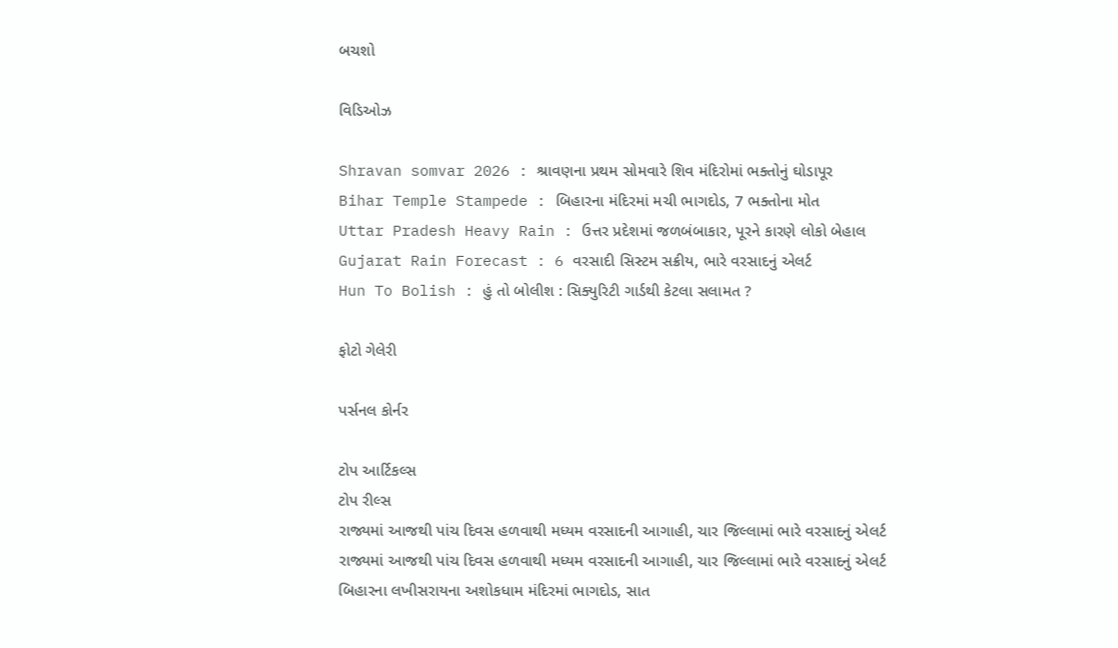બચશો

વિડિઓઝ

Shravan somvar 2026 : શ્રાવણના પ્રથમ સોમવારે શિવ મંદિરોમાં ભક્તોનું ઘોડાપૂર
Bihar Temple Stampede : બિહારના મંદિરમાં મચી ભાગદોડ, 7 ભક્તોના મોત
Uttar Pradesh Heavy Rain : ઉત્તર પ્રદેશમાં જળબંબાકાર, પૂરને કારણે લોકો બેહાલ
Gujarat Rain Forecast : 6 વરસાદી સિસ્ટમ સક્રીય, ભારે વરસાદનું એલર્ટ
Hun To Bolish : હું તો બોલીશ : સિક્યુરિટી ગાર્ડથી કેટલા સલામત ?

ફોટો ગેલેરી

પર્સનલ કોર્નર

ટોપ આર્ટિકલ્સ
ટોપ રીલ્સ
રાજ્યમાં આજથી પાંચ દિવસ હળવાથી મધ્યમ વરસાદની આગાહી, ચાર જિલ્લામાં ભારે વરસાદનું એલર્ટ
રાજ્યમાં આજથી પાંચ દિવસ હળવાથી મધ્યમ વરસાદની આગાહી, ચાર જિલ્લામાં ભારે વરસાદનું એલર્ટ
બિહારના લખીસરાયના અશોકધામ મંદિરમાં ભાગદોડ, સાત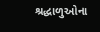શ્રદ્ધાળુઓના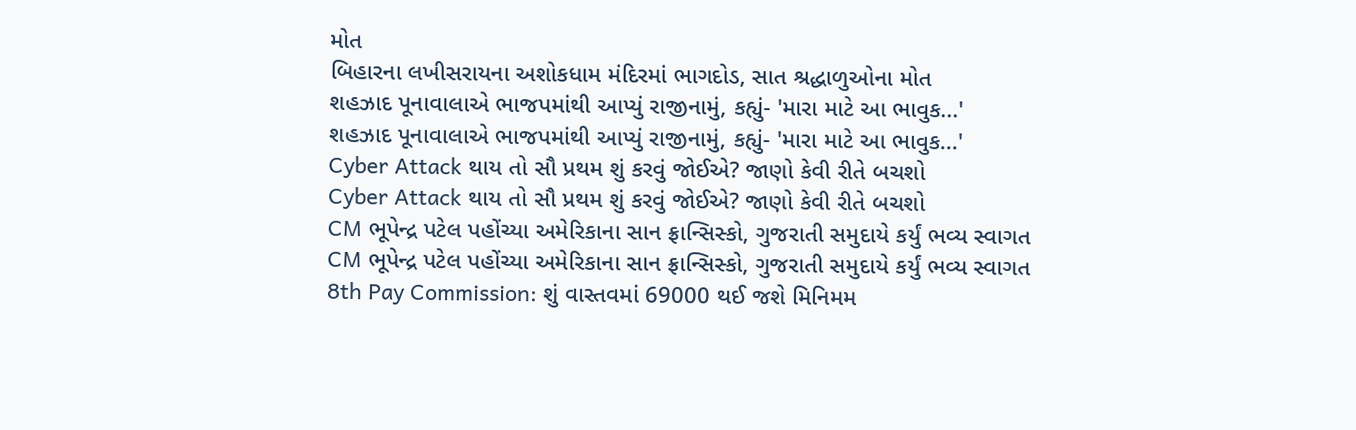મોત
બિહારના લખીસરાયના અશોકધામ મંદિરમાં ભાગદોડ, સાત શ્રદ્ધાળુઓના મોત
શહઝાદ પૂનાવાલાએ ભાજપમાંથી આપ્યું રાજીનામું, કહ્યું- 'મારા માટે આ ભાવુક...'
શહઝાદ પૂનાવાલાએ ભાજપમાંથી આપ્યું રાજીનામું, કહ્યું- 'મારા માટે આ ભાવુક...'
Cyber Attack થાય તો સૌ પ્રથમ શું કરવું જોઈએ? જાણો કેવી રીતે બચશો
Cyber Attack થાય તો સૌ પ્રથમ શું કરવું જોઈએ? જાણો કેવી રીતે બચશો
CM ભૂપેન્દ્ર પટેલ પહોંચ્યા અમેરિકાના સાન ફ્રાન્સિસ્કો, ગુજરાતી સમુદાયે કર્યું ભવ્ય સ્વાગત
CM ભૂપેન્દ્ર પટેલ પહોંચ્યા અમેરિકાના સાન ફ્રાન્સિસ્કો, ગુજરાતી સમુદાયે કર્યું ભવ્ય સ્વાગત
8th Pay Commission: શું વાસ્તવમાં 69000 થઈ જશે મિનિમમ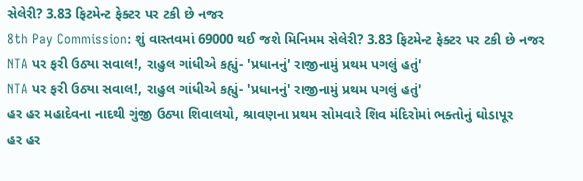સેલેરી? 3.83 ફિટમેન્ટ ફેક્ટર પર ટકી છે નજર
8th Pay Commission: શું વાસ્તવમાં 69000 થઈ જશે મિનિમમ સેલેરી? 3.83 ફિટમેન્ટ ફેક્ટર પર ટકી છે નજર
NTA પર ફરી ઉઠ્યા સવાલ!, રાહુલ ગાંધીએ કહ્યું- 'પ્રધાનનું' રાજીનામું પ્રથમ પગલું હતું'
NTA પર ફરી ઉઠ્યા સવાલ!, રાહુલ ગાંધીએ કહ્યું- 'પ્રધાનનું' રાજીનામું પ્રથમ પગલું હતું'
હર હર મહાદેવના નાદથી ગુંજી ઉઠ્યા શિવાલયો, શ્રાવણના પ્રથમ સોમવારે શિવ મંદિરોમાં ભક્તોનું ઘોડાપૂર
હર હર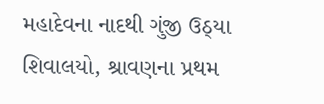મહાદેવના નાદથી ગુંજી ઉઠ્યા શિવાલયો, શ્રાવણના પ્રથમ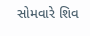સોમવારે શિવ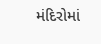મંદિરોમાં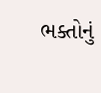ભક્તોનું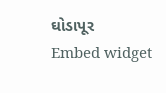ઘોડાપૂર
Embed widget